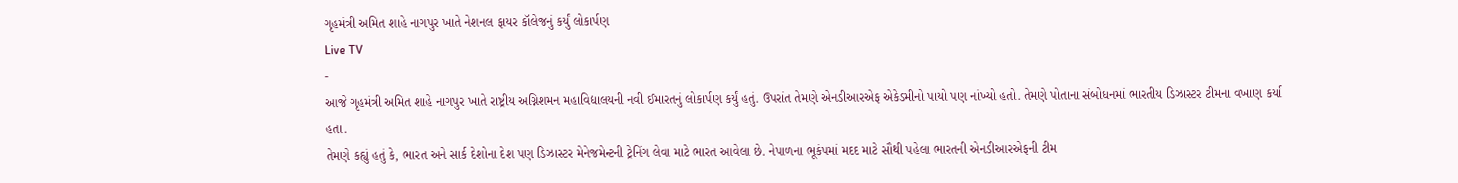ગૃહમંત્રી અમિત શાહે નાગપુર ખાતે નેશનલ ફાયર કૉલેજનું કર્યું લોકાર્પણ
Live TV
-
આજે ગૃહમંત્રી અમિત શાહે નાગપુર ખાતે રાષ્ટ્રીય અગ્નિશમન મહાવિદ્યાલયની નવી ઈમારતનું લોકાર્પણ કર્યું હતું. ઉપરાંત તેમણે એનડીઆરએફ એકેડમીનો પાયો પણ નાંખ્યો હતો. તેમણે પોતાના સંબોધનમાં ભારતીય ડિઝાસ્ટર ટીમના વખાણ કર્યા હતા.
તેમણે કહ્યું હતું કે, ભારત અને સાર્ક દેશોના દેશ પણ ડિઝાસ્ટર મેનેજમેન્ટની ટ્રેનિંગ લેવા માટે ભારત આવેલા છે. નેપાળના ભૂકંપમાં મદદ માટે સૌથી પહેલા ભારતની એનડીઆરએફની ટીમ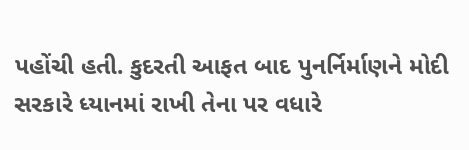પહોંચી હતી. કુદરતી આફત બાદ પુનર્નિર્માણને મોદી સરકારે ધ્યાનમાં રાખી તેના પર વધારે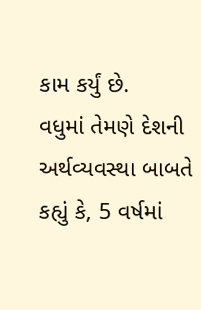કામ કર્યું છે.
વધુમાં તેમણે દેશની અર્થવ્યવસ્થા બાબતે કહ્યું કે, 5 વર્ષમાં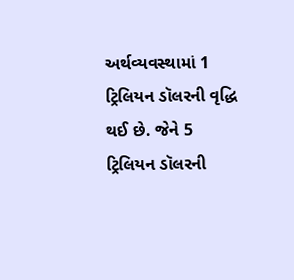અર્થવ્યવસ્થામાં 1 ટ્રિલિયન ડૉલરની વૃદ્ધિ થઈ છે. જેને 5 ટ્રિલિયન ડૉલરની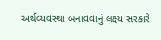અર્થવ્યવસ્થા બનાવવાનું લક્ષ્ય સરકારે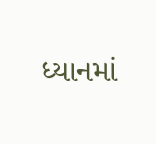ધ્યાનમાં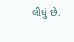લીધું છે.